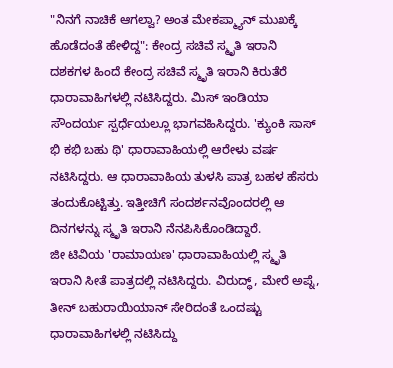"ನಿನಗೆ ನಾಚಿಕೆ ಆಗಲ್ವಾ? ಅಂತ ಮೇಕಪ್ಮ್ಯಾನ್ ಮುಖಕ್ಕೆ ಹೊಡೆದಂತೆ ಹೇಳಿದ್ದ": ಕೇಂದ್ರ ಸಚಿವೆ ಸ್ಮೃತಿ ಇರಾನಿ
ದಶಕಗಳ ಹಿಂದೆ ಕೇಂದ್ರ ಸಚಿವೆ ಸ್ಮೃತಿ ಇರಾನಿ ಕಿರುತೆರೆ ಧಾರಾವಾಹಿಗಳಲ್ಲಿ ನಟಿಸಿದ್ದರು. ಮಿಸ್ ಇಂಡಿಯಾ ಸೌಂದರ್ಯ ಸ್ಪರ್ಧೆಯಲ್ಲೂ ಭಾಗವಹಿಸಿದ್ದರು. 'ಕ್ಯುಂಕಿ ಸಾಸ್ ಭಿ ಕಭಿ ಬಹು ಥಿ' ಧಾರಾವಾಹಿಯಲ್ಲಿ ಆರೇಳು ವರ್ಷ ನಟಿಸಿದ್ದರು. ಆ ಧಾರಾವಾಹಿಯ ತುಳಸಿ ಪಾತ್ರ ಬಹಳ ಹೆಸರು ತಂದುಕೊಟ್ಟಿತ್ತು. ಇತ್ತೀಚಿಗೆ ಸಂದರ್ಶನವೊಂದರಲ್ಲಿ ಆ ದಿನಗಳನ್ನು ಸ್ಮೃತಿ ಇರಾನಿ ನೆನಪಿಸಿಕೊಂಡಿದ್ದಾರೆ.
ಜೀ ಟಿವಿಯ 'ರಾಮಾಯಣ' ಧಾರಾವಾಹಿಯಲ್ಲಿ ಸ್ಮೃತಿ ಇರಾನಿ ಸೀತೆ ಪಾತ್ರದಲ್ಲಿ ನಟಿಸಿದ್ದರು. ವಿರುದ್ಧ್, ಮೇರೆ ಅಪ್ನೆ, ತೀನ್ ಬಹುರಾಯಿಯಾನ್ ಸೇರಿದಂತೆ ಒಂದಷ್ಟು ಧಾರಾವಾಹಿಗಳಲ್ಲಿ ನಟಿಸಿದ್ದು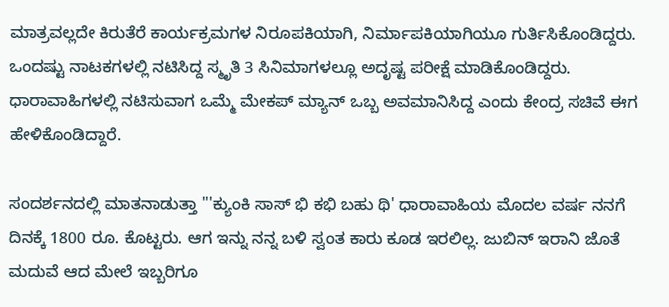ಮಾತ್ರವಲ್ಲದೇ ಕಿರುತೆರೆ ಕಾರ್ಯಕ್ರಮಗಳ ನಿರೂಪಕಿಯಾಗಿ, ನಿರ್ಮಾಪಕಿಯಾಗಿಯೂ ಗುರ್ತಿಸಿಕೊಂಡಿದ್ದರು. ಒಂದಷ್ಟು ನಾಟಕಗಳಲ್ಲಿ ನಟಿಸಿದ್ದ ಸ್ಮೃತಿ 3 ಸಿನಿಮಾಗಳಲ್ಲೂ ಅದೃಷ್ಟ ಪರೀಕ್ಷೆ ಮಾಡಿಕೊಂಡಿದ್ದರು. ಧಾರಾವಾಹಿಗಳಲ್ಲಿ ನಟಿಸುವಾಗ ಒಮ್ಮೆ ಮೇಕಪ್ ಮ್ಯಾನ್ ಒಬ್ಬ ಅವಮಾನಿಸಿದ್ದ ಎಂದು ಕೇಂದ್ರ ಸಚಿವೆ ಈಗ ಹೇಳಿಕೊಂಡಿದ್ದಾರೆ.

ಸಂದರ್ಶನದಲ್ಲಿ ಮಾತನಾಡುತ್ತಾ "'ಕ್ಯುಂಕಿ ಸಾಸ್ ಭಿ ಕಭಿ ಬಹು ಥಿ' ಧಾರಾವಾಹಿಯ ಮೊದಲ ವರ್ಷ ನನಗೆ ದಿನಕ್ಕೆ 1800 ರೂ. ಕೊಟ್ಟರು. ಆಗ ಇನ್ನು ನನ್ನ ಬಳಿ ಸ್ವಂತ ಕಾರು ಕೂಡ ಇರಲಿಲ್ಲ. ಜುಬಿನ್ ಇರಾನಿ ಜೊತೆ ಮದುವೆ ಆದ ಮೇಲೆ ಇಬ್ಬರಿಗೂ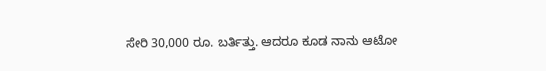ಸೇರಿ 30,000 ರೂ. ಬರ್ತಿತ್ತು. ಆದರೂ ಕೂಡ ನಾನು ಆಟೋ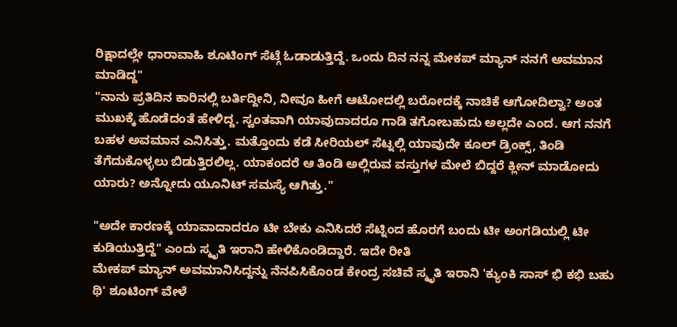ರಿಕ್ಷಾದಲ್ಲೇ ಧಾರಾವಾಹಿ ಶೂಟಿಂಗ್ ಸೆಟ್ಗೆ ಓಡಾಡುತ್ತಿದ್ದೆ. ಒಂದು ದಿನ ನನ್ನ ಮೇಕಪ್ ಮ್ಯಾನ್ ನನಗೆ ಅವಮಾನ ಮಾಡಿದ್ದ"
"ನಾನು ಪ್ರತಿದಿನ ಕಾರಿನಲ್ಲಿ ಬರ್ತಿದ್ದೀನಿ, ನೀವೂ ಹೀಗೆ ಆಟೋದಲ್ಲಿ ಬರೋದಕ್ಕೆ ನಾಚಿಕೆ ಆಗೋದಿಲ್ವಾ? ಅಂತ ಮುಖಕ್ಕೆ ಹೊಡೆದಂತೆ ಹೇಳಿದ್ದ. ಸ್ವಂತವಾಗಿ ಯಾವುದಾದರೂ ಗಾಡಿ ತಗೋಬಹುದು ಅಲ್ಲದೇ ಎಂದ. ಆಗ ನನಗೆ ಬಹಳ ಅವಮಾನ ಎನಿಸಿತ್ತು. ಮತ್ತೊಂದು ಕಡೆ ಸೀರಿಯಲ್ ಸೆಟ್ನಲ್ಲಿ ಯಾವುದೇ ಕೂಲ್ ಡ್ರಿಂಕ್ಸ್, ತಿಂಡಿ ತೆಗೆದುಕೊಳ್ಳಲು ಬಿಡುತ್ತಿರಲಿಲ್ಲ. ಯಾಕಂದರೆ ಆ ತಿಂಡಿ ಅಲ್ಲಿರುವ ವಸ್ತುಗಳ ಮೇಲೆ ಬಿದ್ದರೆ ಕ್ಲೀನ್ ಮಾಡೋದು ಯಾರು? ಅನ್ನೋದು ಯೂನಿಟ್ ಸಮಸ್ಯೆ ಆಗಿತ್ತು."

"ಅದೇ ಕಾರಣಕ್ಕೆ ಯಾವಾದಾದರೂ ಟೀ ಬೇಕು ಎನಿಸಿದರೆ ಸೆಟ್ನಿಂದ ಹೊರಗೆ ಬಂದು ಟೀ ಅಂಗಡಿಯಲ್ಲಿ ಟೀ ಕುಡಿಯುತ್ತಿದ್ದೆ" ಎಂದು ಸ್ಮೃತಿ ಇರಾನಿ ಹೇಳಿಕೊಂಡಿದ್ದಾರೆ. ಇದೇ ರೀತಿ
ಮೇಕಪ್ ಮ್ಯಾನ್ ಅವಮಾನಿಸಿದ್ದನ್ನು ನೆನಪಿಸಿಕೊಂಡ ಕೇಂದ್ರ ಸಚಿವೆ ಸ್ಮೃತಿ ಇರಾನಿ 'ಕ್ಯುಂಕಿ ಸಾಸ್ ಭಿ ಕಭಿ ಬಹು ಥಿ' ಶೂಟಿಂಗ್ ವೇಳೆ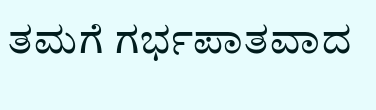ತಮಗೆ ಗರ್ಭಪಾತವಾದ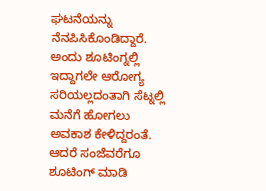ಘಟನೆಯನ್ನು ನೆನಪಿಸಿಕೊಂಡಿದ್ದಾರೆ. ಅಂದು ಶೂಟಿಂಗ್ನಲ್ಲಿ ಇದ್ದಾಗಲೇ ಆರೋಗ್ಯ ಸರಿಯಲ್ಲದಂತಾಗಿ ಸೆಟ್ನಲ್ಲಿ ಮನೆಗೆ ಹೋಗಲು ಅವಕಾಶ ಕೇಳಿದ್ದರಂತೆ. ಆದರೆ ಸಂಜೆವರೆಗೂ ಶೂಟಿಂಗ್ ಮಾಡಿ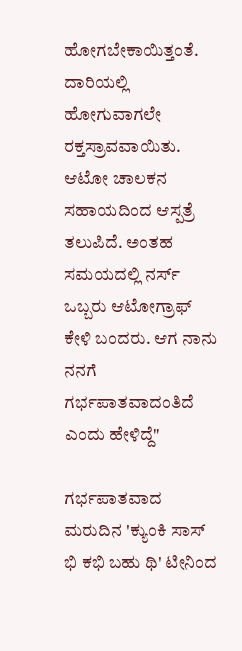ಹೋಗಬೇಕಾಯಿತ್ತಂತೆ. ದಾರಿಯಲ್ಲಿ ಹೋಗುವಾಗಲೇ ರಕ್ತಸ್ರಾವವಾಯಿತು. ಆಟೋ ಚಾಲಕನ ಸಹಾಯದಿಂದ ಆಸ್ಪತ್ರೆ ತಲುಪಿದೆ. ಅಂತಹ ಸಮಯದಲ್ಲಿ ನರ್ಸ್ ಒಬ್ಬರು ಆಟೋಗ್ರಾಫ್ ಕೇಳಿ ಬಂದರು. ಆಗ ನಾನು ನನಗೆ ಗರ್ಭಪಾತವಾದಂತಿದೆ ಎಂದು ಹೇಳಿದ್ದೆ"

ಗರ್ಭಪಾತವಾದ ಮರುದಿನ 'ಕ್ಯುಂಕಿ ಸಾಸ್ ಭಿ ಕಭಿ ಬಹು ಥಿ' ಟೀನಿಂದ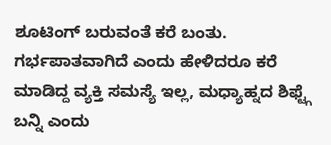ಶೂಟಿಂಗ್ ಬರುವಂತೆ ಕರೆ ಬಂತು. ಗರ್ಭಪಾತವಾಗಿದೆ ಎಂದು ಹೇಳಿದರೂ ಕರೆ ಮಾಡಿದ್ದ ವ್ಯಕ್ತಿ ಸಮಸ್ಯೆ ಇಲ್ಲ, ಮಧ್ಯಾಹ್ನದ ಶಿಫ್ಟ್ಗೆ ಬನ್ನಿ ಎಂದು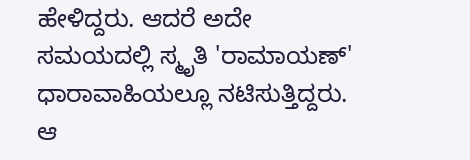ಹೇಳಿದ್ದರು. ಆದರೆ ಅದೇ ಸಮಯದಲ್ಲಿ ಸ್ಮೃತಿ 'ರಾಮಾಯಣ್' ಧಾರಾವಾಹಿಯಲ್ಲೂ ನಟಿಸುತ್ತಿದ್ದರು. ಆ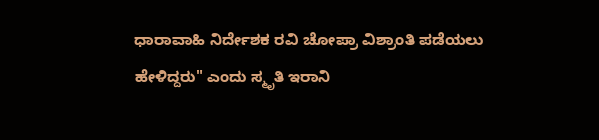ಧಾರಾವಾಹಿ ನಿರ್ದೇಶಕ ರವಿ ಚೋಪ್ರಾ ವಿಶ್ರಾಂತಿ ಪಡೆಯಲು ಹೇಳಿದ್ದರು" ಎಂದು ಸ್ಮೃತಿ ಇರಾನಿ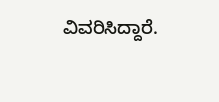ವಿವರಿಸಿದ್ದಾರೆ.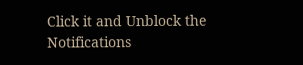Click it and Unblock the Notifications